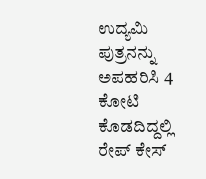ಉದ್ಯಮಿ ಪುತ್ರನನ್ನು ಅಪಹರಿಸಿ 4 ಕೋಟಿ ಕೊಡದಿದ್ದಲ್ಲಿ ರೇಪ್ ಕೇಸ್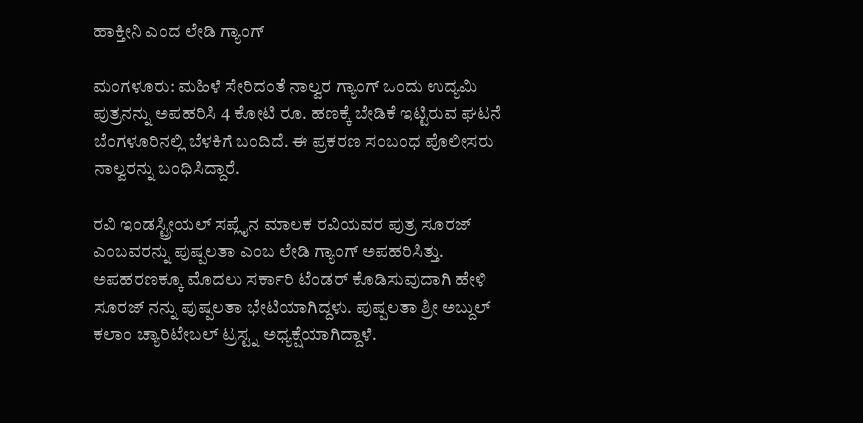ಹಾಕ್ತೀನಿ ಎಂದ ಲೇಡಿ ಗ್ಯಾಂಗ್

ಮಂಗಳೂರು: ಮಹಿಳೆ ಸೇರಿದಂತೆ ನಾಲ್ವರ ಗ್ಯಾಂಗ್ ಒಂದು ಉದ್ಯಮಿ ಪುತ್ರನನ್ನು ಅಪಹರಿಸಿ 4 ಕೋಟಿ ರೂ. ಹಣಕ್ಕೆ ಬೇಡಿಕೆ ಇಟ್ಟಿರುವ ಘಟನೆ ಬೆಂಗಳೂರಿನಲ್ಲಿ ಬೆಳಕಿಗೆ ಬಂದಿದೆ. ಈ ಪ್ರಕರಣ ಸಂಬಂಧ ಪೊಲೀಸರು ನಾಲ್ವರನ್ನು ಬಂಧಿಸಿದ್ದಾರೆ.

ರವಿ ಇಂಡಸ್ಟ್ರೀಯಲ್ ಸಪ್ಲೈನ ಮಾಲಕ ರವಿಯವರ ಪುತ್ರ ಸೂರಜ್ ಎಂಬವರನ್ನು ಪುಷ್ಪಲತಾ ಎಂಬ ಲೇಡಿ ಗ್ಯಾಂಗ್ ಅಪಹರಿಸಿತ್ತು. ಅಪಹರಣಕ್ಕೂ ಮೊದಲು ಸರ್ಕಾರಿ ಟೆಂಡರ್ ಕೊಡಿಸುವುದಾಗಿ ಹೇಳಿ ಸೂರಜ್ ನನ್ನು ಪುಷ್ಪಲತಾ ಭೇಟಿಯಾಗಿದ್ದಳು. ಪುಷ್ಪಲತಾ ಶ್ರೀ ಅಬ್ದುಲ್ ಕಲಾಂ ಚ್ಯಾರಿಟೇಬಲ್ ಟ್ರಸ್ಟ್ನ ಅಧ್ಯಕ್ಷೆಯಾಗಿದ್ದಾಳೆ.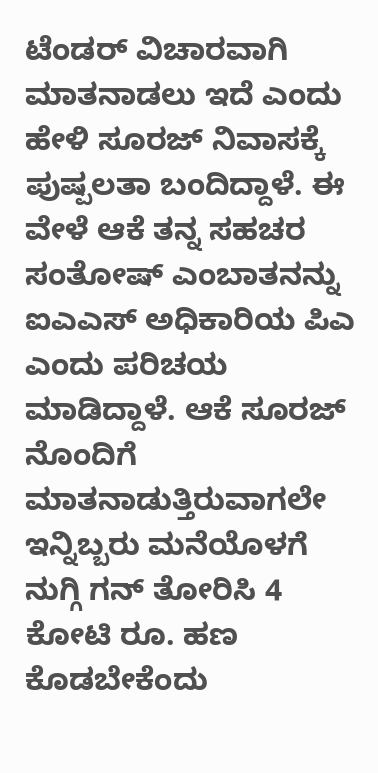ಟೆಂಡರ್ ವಿಚಾರವಾಗಿ ಮಾತನಾಡಲು ಇದೆ ಎಂದು ಹೇಳಿ ಸೂರಜ್ ನಿವಾಸಕ್ಕೆ ಪುಷ್ಪಲತಾ ಬಂದಿದ್ದಾಳೆ. ಈ ವೇಳೆ ಆಕೆ ತನ್ನ ಸಹಚರ ಸಂತೋಷ್ ಎಂಬಾತನನ್ನು ಐಎಎಸ್ ಅಧಿಕಾರಿಯ ಪಿಎ ಎಂದು ಪರಿಚಯ ಮಾಡಿದ್ದಾಳೆ. ಆಕೆ ಸೂರಜ್ ನೊಂದಿಗೆ ಮಾತನಾಡುತ್ತಿರುವಾಗಲೇ ಇನ್ನಿಬ್ಬರು ಮನೆಯೊಳಗೆ ನುಗ್ಗಿ ಗನ್ ತೋರಿಸಿ 4 ಕೋಟಿ ರೂ. ಹಣ ಕೊಡಬೇಕೆಂದು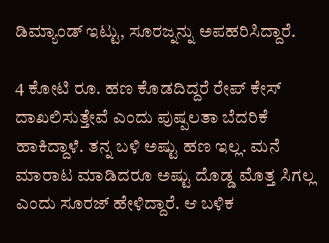ಡಿಮ್ಯಾಂಡ್ ಇಟ್ಟು, ಸೂರಜ್ನನ್ನು ಅಪಹರಿಸಿದ್ದಾರೆ.

4 ಕೋಟಿ ರೂ. ಹಣ ಕೊಡದಿದ್ದರೆ ರೇಪ್ ಕೇಸ್ ದಾಖಲಿಸುತ್ತೇವೆ ಎಂದು ಪುಷ್ಪಲತಾ ಬೆದರಿಕೆ ಹಾಕಿದ್ದಾಳೆ. ತನ್ನ ಬಳಿ ಅಷ್ಟು ಹಣ ಇಲ್ಲ. ಮನೆ ಮಾರಾಟ ಮಾಡಿದರೂ ಅಷ್ಟು ದೊಡ್ಡ ಮೊತ್ತ ಸಿಗಲ್ಲ ಎಂದು ಸೂರಜ್ ಹೇಳಿದ್ದಾರೆ. ಆ ಬಳಿಕ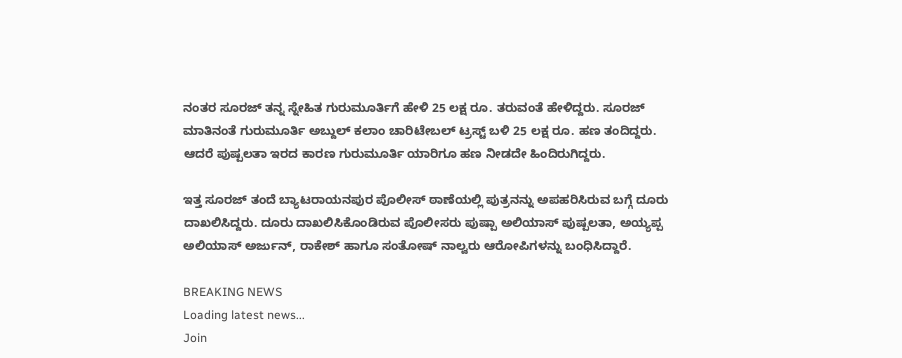ನಂತರ ಸೂರಜ್ ತನ್ನ ಸ್ನೇಹಿತ ಗುರುಮೂರ್ತಿಗೆ ಹೇಳಿ 25 ಲಕ್ಷ ರೂ‌. ತರುವಂತೆ ಹೇಳಿದ್ದರು. ಸೂರಜ್ ಮಾತಿನಂತೆ ಗುರುಮೂರ್ತಿ ಅಬ್ದುಲ್ ಕಲಾಂ ಚಾರಿಟೇಬಲ್ ಟ್ರಸ್ಟ್ ಬಳಿ 25 ಲಕ್ಷ ರೂ. ಹಣ ತಂದಿದ್ದರು. ಆದರೆ ಪುಷ್ಪಲತಾ ಇರದ ಕಾರಣ ಗುರುಮೂರ್ತಿ ಯಾರಿಗೂ ಹಣ ನೀಡದೇ ಹಿಂದಿರುಗಿದ್ದರು.

ಇತ್ತ ಸೂರಜ್ ತಂದೆ ಬ್ಯಾಟರಾಯನಪುರ ಪೊಲೀಸ್ ಠಾಣೆಯಲ್ಲಿ ಪುತ್ರನನ್ನು ಅಪಹರಿಸಿರುವ ಬಗ್ಗೆ ದೂರು ದಾಖಲಿಸಿದ್ದರು. ದೂರು ದಾಖಲಿಸಿಕೊಂಡಿರುವ ಪೊಲೀಸರು ಪುಷ್ಪಾ ಅಲಿಯಾಸ್ ಪುಷ್ಪಲತಾ, ಅಯ್ಯಪ್ಪ ಅಲಿಯಾಸ್ ಅರ್ಜುನ್, ರಾಕೇಶ್ ಹಾಗೂ ಸಂತೋಷ್ ನಾಲ್ವರು ಆರೋಪಿಗಳನ್ನು ಬಂಧಿಸಿದ್ದಾರೆ.

BREAKING NEWS
Loading latest news...
Join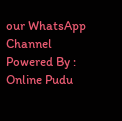our WhatsApp Channel Powered By : Online Pudu